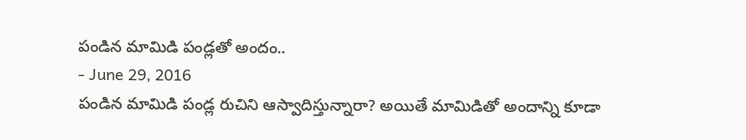పండిన మామిడి పండ్లతో అందం..
- June 29, 2016
పండిన మామిడి పండ్ల రుచిని ఆస్వాదిస్తున్నారా? అయితే మామిడితో అందాన్ని కూడా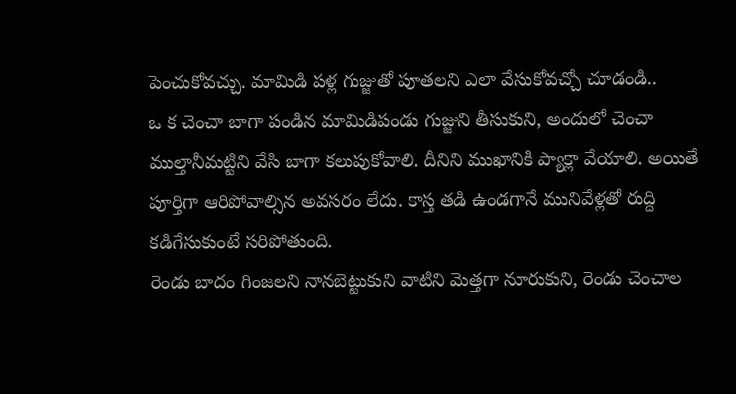పెంచుకోవచ్చు. మామిడి పళ్ల గుజ్జుతో పూతలని ఎలా వేసుకోవచ్చో చూడండి..
ఒ క చెంచా బాగా పండిన మామిడిపండు గుజ్జుని తీసుకుని, అందులో చెంచా ముల్తానీమట్టిని వేసి బాగా కలుపుకోవాలి. దీనిని ముఖానికి ప్యాక్లా వేయాలి. అయితే పూర్తిగా ఆరిపోవాల్సిన అవసరం లేదు. కాస్త తడి ఉండగానే మునివేళ్లతో రుద్ది కడిగేసుకుంటే సరిపోతుంది.
రెండు బాదం గింజలని నానబెట్టుకుని వాటిని మెత్తగా నూరుకుని, రెండు చెంచాల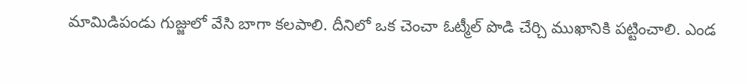మామిడిపండు గుజ్జులో వేసి బాగా కలపాలి. దీనిలో ఒక చెంచా ఓట్మీల్ పొడి చేర్చి ముఖానికి పట్టించాలి. ఎండ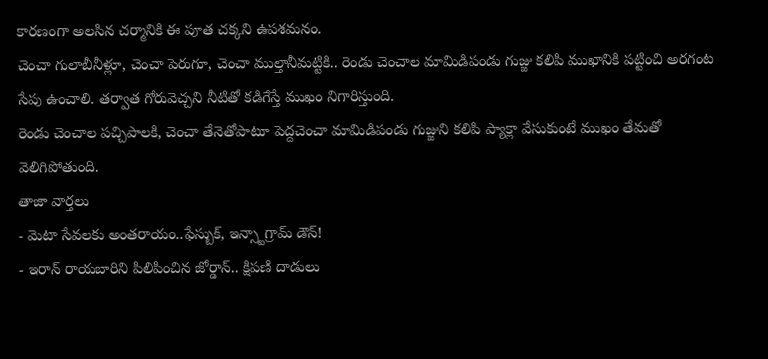కారణంగా అలసిన చర్మానికి ఈ పూత చక్కని ఉపశమనం.
చెంచా గులాబీనీళ్లూ, చెంచా పెరుగూ, చెంచా ముల్తానీమట్టికి.. రెండు చెంచాల మామిడిపండు గుజ్జు కలిపి ముఖానికి పట్టించి అరగంట సేపు ఉంచాలి. తర్వాత గోరువెచ్చని నీటితో కడిగేస్తే ముఖం నిగారిస్తుంది.
రెండు చెంచాల పచ్చిపాలకి, చెంచా తేనెతోపాటూ పెద్దచెంచా మామిడిపండు గుజ్జుని కలిపి ప్యాక్లా వేసుకుంటే ముఖం తేమతో వెలిగిపోతుంది.
తాజా వార్తలు
- మెటా సేవలకు అంతరాయం..ఫేస్బుక్, ఇన్స్టాగ్రామ్ డౌన్!
- ఇరాన్ రాయబారిని పిలిపించిన జోర్డాన్.. క్షిపణి దాడులు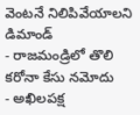వెంటనే నిలిపివేయాలని డిమాండ్
- రాజమండ్రిలో తొలి కరోనా కేసు నమోదు
- అఖిలపక్ష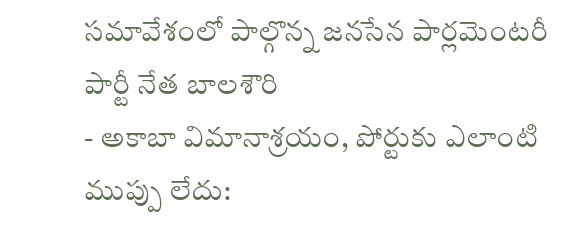సమావేశంలో పాల్గొన్న జనసేన పార్లమెంటరీ పార్టీ నేత బాలశౌరి
- అకాబా విమానాశ్రయం, పోర్టుకు ఎలాంటి ముప్పు లేదు: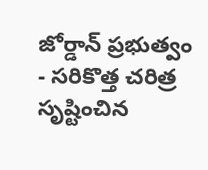జోర్డాన్ ప్రభుత్వం
- సరికొత్త చరిత్ర సృష్టించిన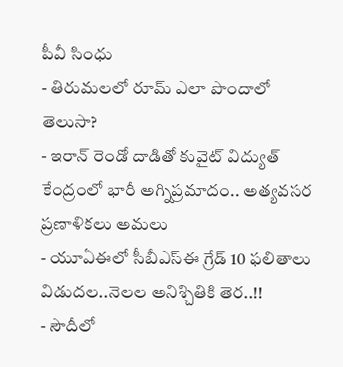పీవీ సింధు
- తిరుమలలో రూమ్ ఎలా పొందాలో తెలుసా?
- ఇరాన్ రెండో దాడితో కువైట్ విద్యుత్ కేంద్రంలో భారీ అగ్నిప్రమాదం.. అత్యవసర ప్రణాళికలు అమలు
- యూఏఈలో సీబీఎస్ఈ గ్రేడ్ 10 ఫలితాలు విడుదల..నెలల అనిశ్చితికి తెర..!!
- సౌదీలో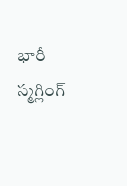భారీ స్మగ్లింగ్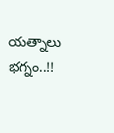యత్నాలు భగ్నం..!!